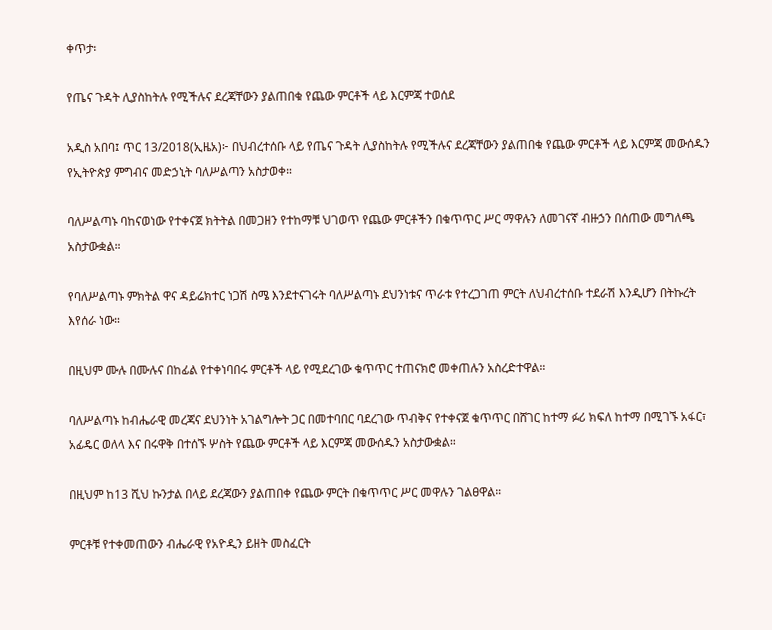ቀጥታ፡

የጤና ጉዳት ሊያስከትሉ የሚችሉና ደረጃቸውን ያልጠበቁ የጨው ምርቶች ላይ እርምጃ ተወሰደ

አዲስ አበባ፤ ጥር 13/2018(ኢዜአ)፦ በህብረተሰቡ ላይ የጤና ጉዳት ሊያስከትሉ የሚችሉና ደረጃቸውን ያልጠበቁ የጨው ምርቶች ላይ እርምጃ መውሰዱን የኢትዮጵያ ምግብና መድኃኒት ባለሥልጣን አስታወቀ።

ባለሥልጣኑ ባከናወነው የተቀናጀ ክትትል በመጋዘን የተከማቹ ህገወጥ የጨው ምርቶችን በቁጥጥር ሥር ማዋሉን ለመገናኛ ብዙኃን በሰጠው መግለጫ አስታውቋል።

የባለሥልጣኑ ምክትል ዋና ዳይሬክተር ነጋሽ ስሜ እንደተናገሩት ባለሥልጣኑ ደህንነቱና ጥራቱ የተረጋገጠ ምርት ለህብረተሰቡ ተደራሽ እንዲሆን በትኩረት እየሰራ ነው።

በዚህም ሙሉ በሙሉና በከፊል የተቀነባበሩ ምርቶች ላይ የሚደረገው ቁጥጥር ተጠናክሮ መቀጠሉን አስረድተዋል።

ባለሥልጣኑ ከብሔራዊ መረጃና ደህንነት አገልግሎት ጋር በመተባበር ባደረገው ጥብቅና የተቀናጀ ቁጥጥር በሸገር ከተማ ፉሪ ክፍለ ከተማ በሚገኙ አፋር፣ አፊዴር ወለላ እና በሩዋቅ በተሰኙ ሦስት የጨው ምርቶች ላይ እርምጃ መውሰዱን አስታውቋል።

በዚህም ከ13 ሺህ ኩንታል በላይ ደረጃውን ያልጠበቀ የጨው ምርት በቁጥጥር ሥር መዋሉን ገልፀዋል።

ምርቶቹ የተቀመጠውን ብሔራዊ የአዮዲን ይዘት መስፈርት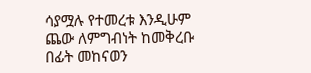ሳያሟሉ የተመረቱ እንዲሁም ጨው ለምግብነት ከመቅረቡ በፊት መከናወን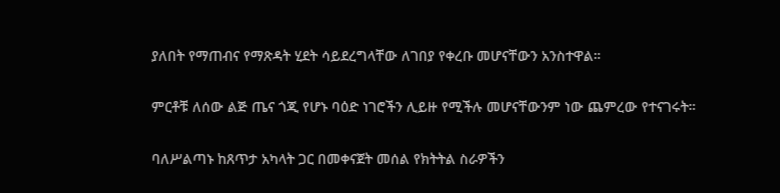ያለበት የማጠብና የማጽዳት ሂደት ሳይደረግላቸው ለገበያ የቀረቡ መሆናቸውን አንስተዋል።

ምርቶቹ ለሰው ልጅ ጤና ጎጂ የሆኑ ባዕድ ነገሮችን ሊይዙ የሚችሉ መሆናቸውንም ነው ጨምረው የተናገሩት።

ባለሥልጣኑ ከጸጥታ አካላት ጋር በመቀናጀት መሰል የክትትል ስራዎችን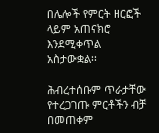በሌሎች የምርት ዘርፎች ላይም አጠናክሮ እንደሚቀጥል አስታውቋል፡፡

ሕብረተሰቡም ጥራታቸው የተረጋገጡ ምርቶችን ብቻ በመጠቀም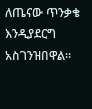ለጤናው ጥንቃቄ እንዲያደርግ አስገንዝበዋል።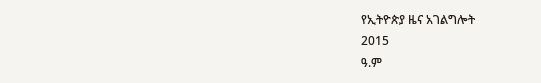የኢትዮጵያ ዜና አገልግሎት
2015
ዓ.ም